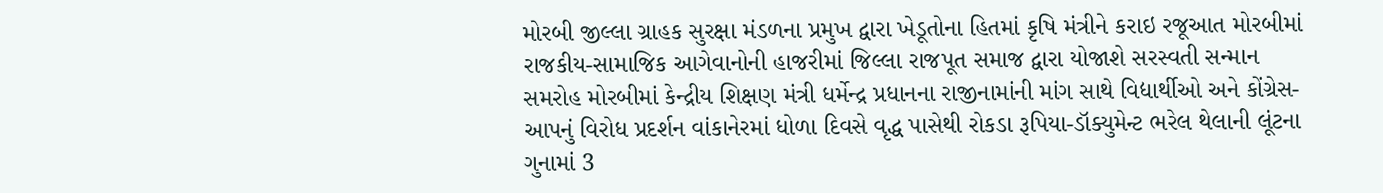મોરબી જીલ્લા ગ્રાહક સુરક્ષા મંડળના પ્રમુખ દ્વારા ખેડૂતોના હિતમાં કૃષિ મંત્રીને કરાઇ રજૂઆત મોરબીમાં રાજકીય-સામાજિક આગેવાનોની હાજરીમાં જિલ્લા રાજપૂત સમાજ દ્વારા યોજાશે સરસ્વતી સન્માન સમરોહ મોરબીમાં કેન્દ્રીય શિક્ષણ મંત્રી ધર્મેન્દ્ર પ્રધાનના રાજીનામાંની માંગ સાથે વિદ્યાર્થીઓ અને કોંગ્રેસ-આપનું વિરોધ પ્રદર્શન વાંકાનેરમાં ધોળા દિવસે વૃદ્ધ પાસેથી રોકડા રૂપિયા-ડૉક્યુમેન્ટ ભરેલ થેલાની લૂંટના ગુનામાં 3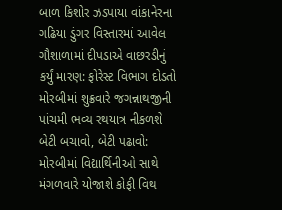બાળ કિશોર ઝડપાયા વાંકાનેરના ગઢિયા ડુંગર વિસ્તારમાં આવેલ ગૌશાળામાં દીપડાએ વાછરડીનું કર્યું મારણ: ફોરેસ્ટ વિભાગ દોડતો મોરબીમાં શુક્રવારે જગન્નાથજીની પાંચમી ભવ્ય રથયાત્ર નીકળશે બેટી બચાવો, બેટી પઢાવો: મોરબીમાં વિદ્યાર્થિનીઓ સાથે મંગળવારે યોજાશે કોફી વિથ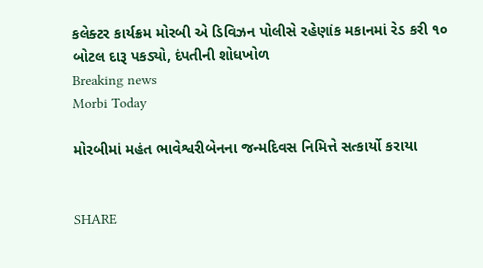કલેક્ટર કાર્યક્રમ મોરબી એ ડિવિઝન પોલીસે રહેણાંક મકાનમાં રેડ કરી ૧૦ બોટલ દારૂ પકડ્યો, દંપતીની શોધખોળ
Breaking news
Morbi Today

મોરબીમાં મહંત ભાવેશ્વરીબેનના જન્મદિવસ નિમિત્તે સત્કાર્યો કરાયા


SHARE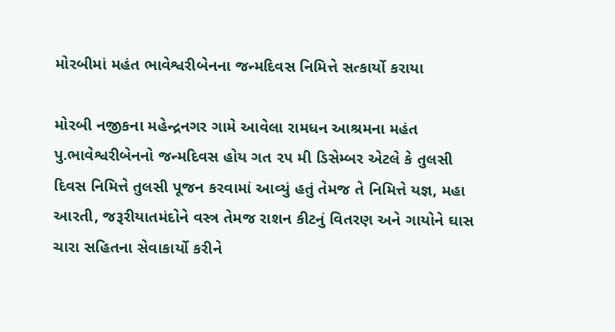મોરબીમાં મહંત ભાવેશ્વરીબેનના જન્મદિવસ નિમિત્તે સત્કાર્યો કરાયા

મોરબી નજીકના મહેન્દ્રનગર ગામે આવેલા રામધન આશ્રમના મહંત પુ.ભાવેશ્વરીબેનનો જન્મદિવસ હોય ગત ૨૫ મી ડિસેમ્બર એટલે કે તુલસી દિવસ નિમિત્તે તુલસી પૂજન કરવામાં આવ્યું હતું તેમજ તે નિમિત્તે યજ્ઞ, મહા આરતી, જરૂરીયાતમંદોને વસ્ત્ર તેમજ રાશન કીટનું વિતરણ અને ગાયોને ઘાસ ચારા સહિતના સેવાકાર્યો કરીને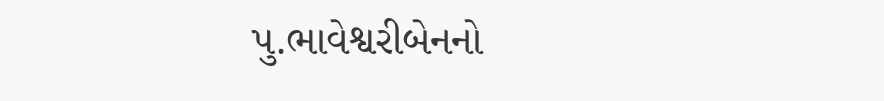પુ.ભાવેશ્વરીબેનનો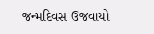જન્મદિવસ ઉજવાયો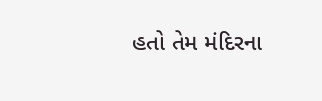હતો તેમ મંદિરના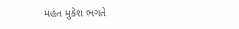મહંત મુકેશ ભગતે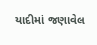યાદીમાં જણાવેલ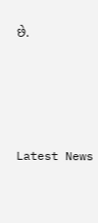છે.






Latest News